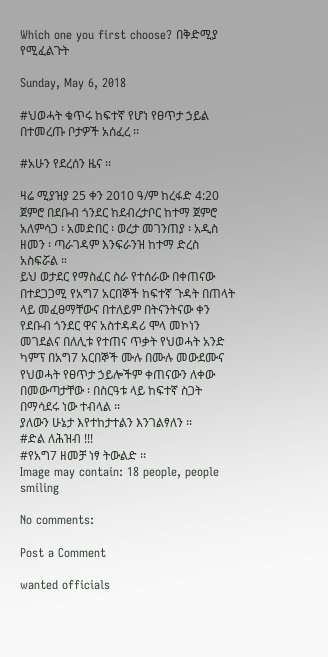Which one you first choose? በቅድሚያ የሚፈልጉት

Sunday, May 6, 2018

#ህወሓት ቁጥሩ ከፍተኛ የሆነ የፀጥታ ኃይል በተመረጡ ቦታዎች አሰፈረ ፡፡

#አሁን የደረሰን ዜና ፡፡

ዛሬ ሚያዝያ 25 ቀን 2010 ዓ/ም ከረፋድ 4:20 ጀምሮ በደቡብ ጎንደር ከደብረታቦር ከተማ ጀምሮ አለምሳጋ ፡ አመድበር ፡ ወረታ መገንጠያ ፡ አዲስ ዘመን ፡ ጣራገዳም እንፍራንዝ ከተማ ድረስ አስፍሯል ።
ይህ ወታደር የማስፈር ስራ የተሰራው በቀጠናው በተደጋጋሚ የአግ7 አርበኞች ከፍተኛ ጉዳት በጠላት ላይ መፈፀማቸውና በተለይም በትናንትናው ቀን የደቡብ ጎንደር ዋና አስተዳዳሪ ሞላ መኮነን መገደልና በለሊቱ የተጠና ጥቃት የህወሓት አንድ ካምፕ በአግ7 አርበኞች ሙሉ በሙሉ መውደሙና የህወሓት የፀጥታ ኃይሎችም ቀጠናውን ለቀው በመውጣታቸው ፡ በስርዓቱ ላይ ከፍተኛ ስጋት በማሳደሩ ነው ተብላል ፡፡
ያለውን ሁኔታ እየተከታተልን እንገልፃለን ፡፡
#ድል ለሕዝብ !!!
#የአግ7 ዘመቻ ነፃ ትውልድ ፡፡
Image may contain: 18 people, people smiling

No comments:

Post a Comment

wanted officials